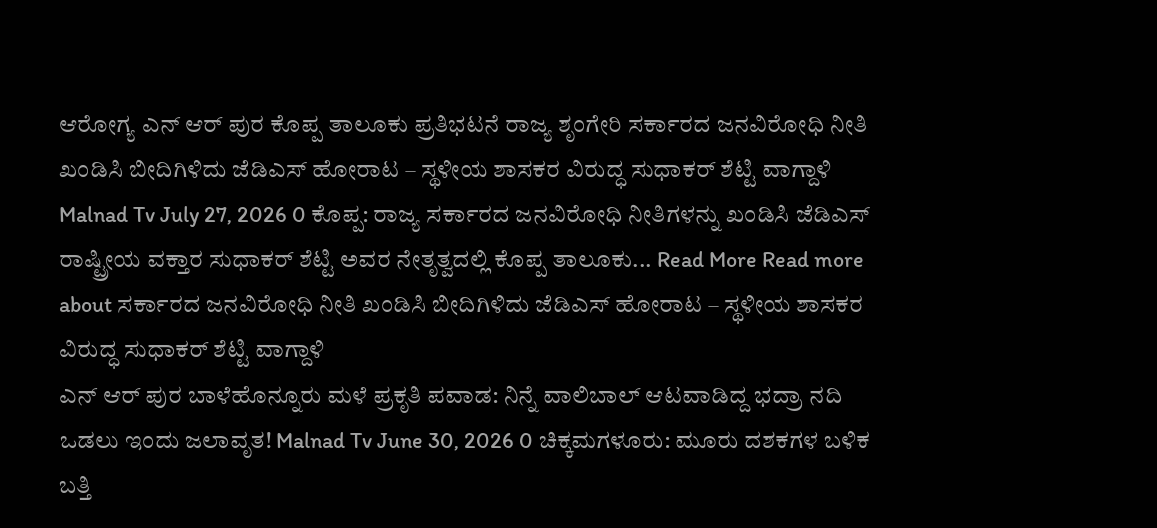ಆರೋಗ್ಯ ಎನ್ ಆರ್ ಪುರ ಕೊಪ್ಪ ತಾಲೂಕು ಪ್ರತಿಭಟನೆ ರಾಜ್ಯ ಶೃಂಗೇರಿ ಸರ್ಕಾರದ ಜನವಿರೋಧಿ ನೀತಿ ಖಂಡಿಸಿ ಬೀದಿಗಿಳಿದು ಜೆಡಿಎಸ್ ಹೋರಾಟ – ಸ್ಥಳೀಯ ಶಾಸಕರ ವಿರುದ್ಧ ಸುಧಾಕರ್ ಶೆಟ್ಟಿ ವಾಗ್ದಾಳಿ Malnad Tv July 27, 2026 0 ಕೊಪ್ಪ: ರಾಜ್ಯ ಸರ್ಕಾರದ ಜನವಿರೋಧಿ ನೀತಿಗಳನ್ನು ಖಂಡಿಸಿ ಜೆಡಿಎಸ್ ರಾಷ್ಟ್ರೀಯ ವಕ್ತಾರ ಸುಧಾಕರ್ ಶೆಟ್ಟಿ ಅವರ ನೇತೃತ್ವದಲ್ಲಿ ಕೊಪ್ಪ ತಾಲೂಕು... Read More Read more about ಸರ್ಕಾರದ ಜನವಿರೋಧಿ ನೀತಿ ಖಂಡಿಸಿ ಬೀದಿಗಿಳಿದು ಜೆಡಿಎಸ್ ಹೋರಾಟ – ಸ್ಥಳೀಯ ಶಾಸಕರ ವಿರುದ್ಧ ಸುಧಾಕರ್ ಶೆಟ್ಟಿ ವಾಗ್ದಾಳಿ
ಎನ್ ಆರ್ ಪುರ ಬಾಳೆಹೊನ್ನೂರು ಮಳೆ ಪ್ರಕೃತಿ ಪವಾಡ: ನಿನ್ನೆ ವಾಲಿಬಾಲ್ ಆಟವಾಡಿದ್ದ ಭದ್ರಾ ನದಿ ಒಡಲು ಇಂದು ಜಲಾವೃತ! Malnad Tv June 30, 2026 0 ಚಿಕ್ಕಮಗಳೂರು: ಮೂರು ದಶಕಗಳ ಬಳಿಕ ಬತ್ತಿ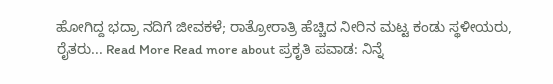ಹೋಗಿದ್ದ ಭದ್ರಾ ನದಿಗೆ ಜೀವಕಳೆ; ರಾತ್ರೋರಾತ್ರಿ ಹೆಚ್ಚಿದ ನೀರಿನ ಮಟ್ಟ ಕಂಡು ಸ್ಥಳೀಯರು, ರೈತರು... Read More Read more about ಪ್ರಕೃತಿ ಪವಾಡ: ನಿನ್ನೆ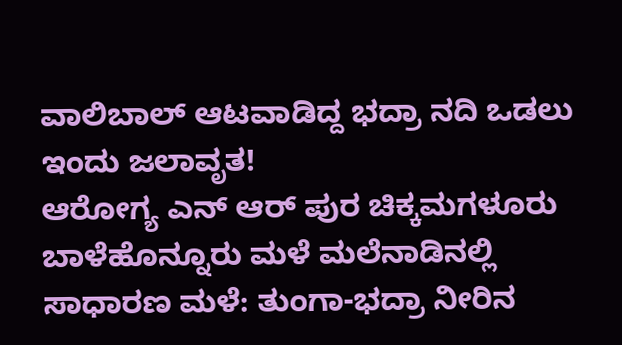ವಾಲಿಬಾಲ್ ಆಟವಾಡಿದ್ದ ಭದ್ರಾ ನದಿ ಒಡಲು ಇಂದು ಜಲಾವೃತ!
ಆರೋಗ್ಯ ಎನ್ ಆರ್ ಪುರ ಚಿಕ್ಕಮಗಳೂರು ಬಾಳೆಹೊನ್ನೂರು ಮಳೆ ಮಲೆನಾಡಿನಲ್ಲಿ ಸಾಧಾರಣ ಮಳೆ: ತುಂಗಾ-ಭದ್ರಾ ನೀರಿನ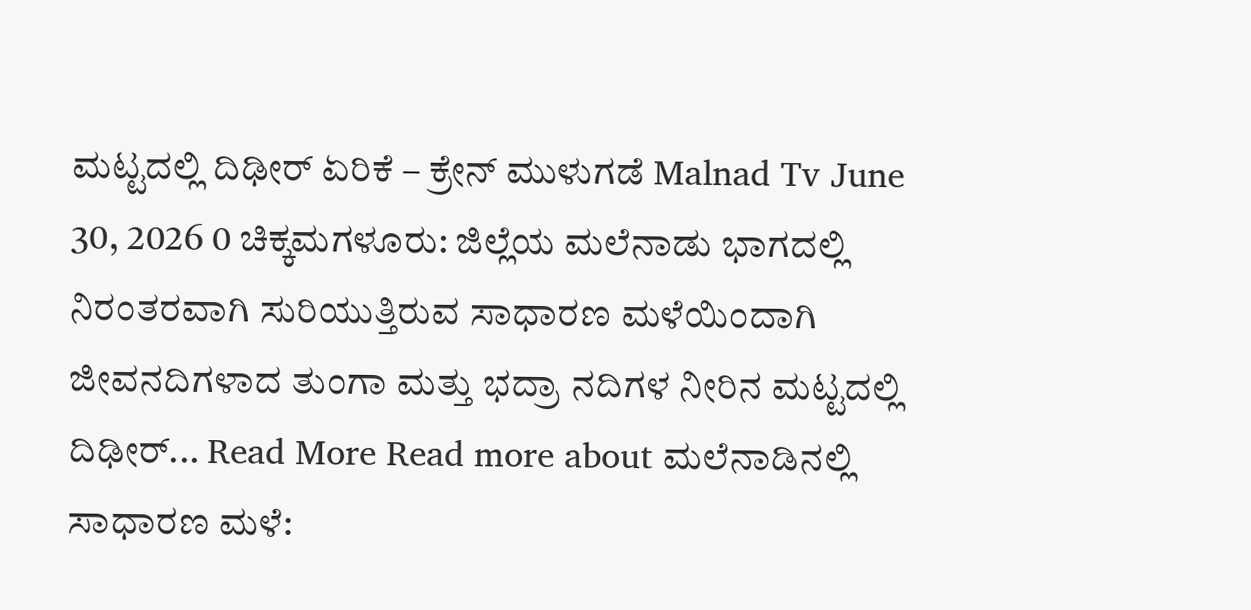ಮಟ್ಟದಲ್ಲಿ ದಿಢೀರ್ ಏರಿಕೆ – ಕ್ರೇನ್ ಮುಳುಗಡೆ Malnad Tv June 30, 2026 0 ಚಿಕ್ಕಮಗಳೂರು: ಜಿಲ್ಲೆಯ ಮಲೆನಾಡು ಭಾಗದಲ್ಲಿ ನಿರಂತರವಾಗಿ ಸುರಿಯುತ್ತಿರುವ ಸಾಧಾರಣ ಮಳೆಯಿಂದಾಗಿ ಜೀವನದಿಗಳಾದ ತುಂಗಾ ಮತ್ತು ಭದ್ರಾ ನದಿಗಳ ನೀರಿನ ಮಟ್ಟದಲ್ಲಿ ದಿಢೀರ್... Read More Read more about ಮಲೆನಾಡಿನಲ್ಲಿ ಸಾಧಾರಣ ಮಳೆ: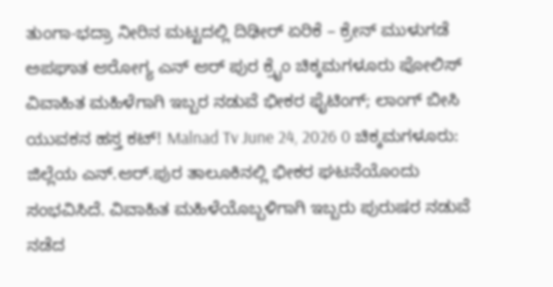ತುಂಗಾ-ಭದ್ರಾ ನೀರಿನ ಮಟ್ಟದಲ್ಲಿ ದಿಢೀರ್ ಏರಿಕೆ – ಕ್ರೇನ್ ಮುಳುಗಡೆ
ಅಪಘಾತ ಆರೋಗ್ಯ ಎನ್ ಆರ್ ಪುರ ಕ್ರೈಂ ಚಿಕ್ಕಮಗಳೂರು ಪೋಲಿಸ್ ವಿವಾಹಿತ ಮಹಿಳೆಗಾಗಿ ಇಬ್ಬರ ನಡುವೆ ಭೀಕರ ಫೈಟಿಂಗ್; ಲಾಂಗ್ ಬೀಸಿ ಯುವಕನ ಹಸ್ತ ಕಟ್! Malnad Tv June 24, 2026 0 ಚಿಕ್ಕಮಗಳೂರು: ಜಿಲ್ಲೆಯ ಎನ್.ಆರ್.ಪುರ ತಾಲೂಕಿನಲ್ಲಿ ಭೀಕರ ಘಟನೆಯೊಂದು ಸಂಭವಿಸಿದೆ. ವಿವಾಹಿತ ಮಹಿಳೆಯೊಬ್ಬಳಿಗಾಗಿ ಇಬ್ಬರು ಪುರುಷರ ನಡುವೆ ನಡೆದ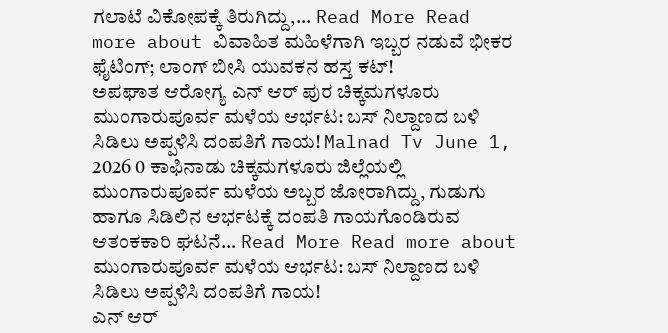ಗಲಾಟೆ ವಿಕೋಪಕ್ಕೆ ತಿರುಗಿದ್ದು,... Read More Read more about ವಿವಾಹಿತ ಮಹಿಳೆಗಾಗಿ ಇಬ್ಬರ ನಡುವೆ ಭೀಕರ ಫೈಟಿಂಗ್; ಲಾಂಗ್ ಬೀಸಿ ಯುವಕನ ಹಸ್ತ ಕಟ್!
ಅಪಘಾತ ಆರೋಗ್ಯ ಎನ್ ಆರ್ ಪುರ ಚಿಕ್ಕಮಗಳೂರು ಮುಂಗಾರುಪೂರ್ವ ಮಳೆಯ ಆರ್ಭಟ: ಬಸ್ ನಿಲ್ದಾಣದ ಬಳಿ ಸಿಡಿಲು ಅಪ್ಪಳಿಸಿ ದಂಪತಿಗೆ ಗಾಯ! Malnad Tv June 1, 2026 0 ಕಾಫಿನಾಡು ಚಿಕ್ಕಮಗಳೂರು ಜಿಲ್ಲೆಯಲ್ಲಿ ಮುಂಗಾರುಪೂರ್ವ ಮಳೆಯ ಅಬ್ಬರ ಜೋರಾಗಿದ್ದು, ಗುಡುಗು ಹಾಗೂ ಸಿಡಿಲಿನ ಆರ್ಭಟಕ್ಕೆ ದಂಪತಿ ಗಾಯಗೊಂಡಿರುವ ಆತಂಕಕಾರಿ ಘಟನೆ... Read More Read more about ಮುಂಗಾರುಪೂರ್ವ ಮಳೆಯ ಆರ್ಭಟ: ಬಸ್ ನಿಲ್ದಾಣದ ಬಳಿ ಸಿಡಿಲು ಅಪ್ಪಳಿಸಿ ದಂಪತಿಗೆ ಗಾಯ!
ಎನ್ ಆರ್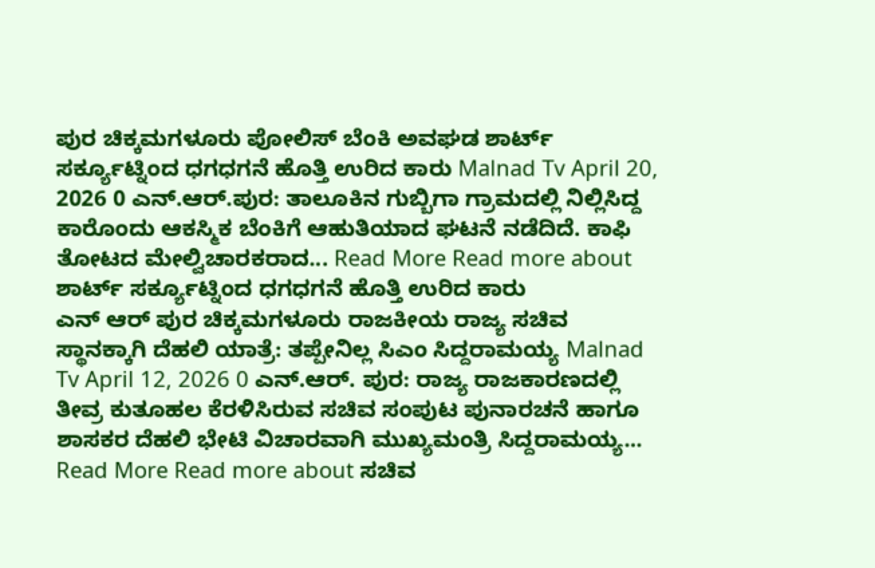ಪುರ ಚಿಕ್ಕಮಗಳೂರು ಪೋಲಿಸ್ ಬೆಂಕಿ ಅವಘಡ ಶಾರ್ಟ್ ಸರ್ಕ್ಯೂಟ್ನಿಂದ ಧಗಧಗನೆ ಹೊತ್ತಿ ಉರಿದ ಕಾರು Malnad Tv April 20, 2026 0 ಎನ್.ಆರ್.ಪುರ: ತಾಲೂಕಿನ ಗುಬ್ಬಿಗಾ ಗ್ರಾಮದಲ್ಲಿ ನಿಲ್ಲಿಸಿದ್ದ ಕಾರೊಂದು ಆಕಸ್ಮಿಕ ಬೆಂಕಿಗೆ ಆಹುತಿಯಾದ ಘಟನೆ ನಡೆದಿದೆ. ಕಾಫಿ ತೋಟದ ಮೇಲ್ವಿಚಾರಕರಾದ... Read More Read more about ಶಾರ್ಟ್ ಸರ್ಕ್ಯೂಟ್ನಿಂದ ಧಗಧಗನೆ ಹೊತ್ತಿ ಉರಿದ ಕಾರು
ಎನ್ ಆರ್ ಪುರ ಚಿಕ್ಕಮಗಳೂರು ರಾಜಕೀಯ ರಾಜ್ಯ ಸಚಿವ ಸ್ಥಾನಕ್ಕಾಗಿ ದೆಹಲಿ ಯಾತ್ರೆ: ತಪ್ಪೇನಿಲ್ಲ ಸಿಎಂ ಸಿದ್ದರಾಮಯ್ಯ Malnad Tv April 12, 2026 0 ಎನ್.ಆರ್. ಪುರ: ರಾಜ್ಯ ರಾಜಕಾರಣದಲ್ಲಿ ತೀವ್ರ ಕುತೂಹಲ ಕೆರಳಿಸಿರುವ ಸಚಿವ ಸಂಪುಟ ಪುನಾರಚನೆ ಹಾಗೂ ಶಾಸಕರ ದೆಹಲಿ ಭೇಟಿ ವಿಚಾರವಾಗಿ ಮುಖ್ಯಮಂತ್ರಿ ಸಿದ್ದರಾಮಯ್ಯ... Read More Read more about ಸಚಿವ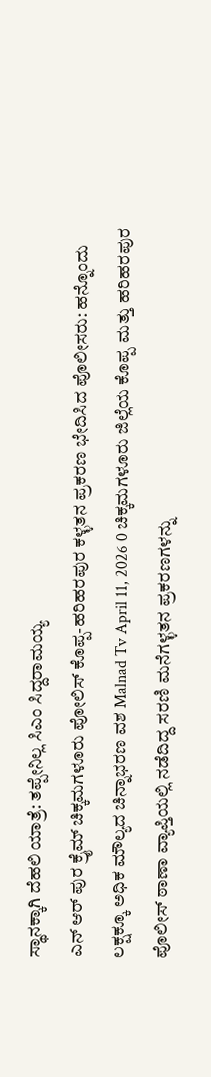ಸ್ಥಾನಕ್ಕಾಗಿ ದೆಹಲಿ ಯಾತ್ರೆ: ತಪ್ಪೇನಿಲ್ಲ ಸಿಎಂ ಸಿದ್ದರಾಮಯ್ಯ
ಎನ್ ಆರ್ ಪುರ ಕ್ರೈಮ್ ಚಿಕ್ಕಮಗಳೂರು ಪೋಲಿಸ್ ಕೊಪ್ಪ-ಹರಿಹರಪುರ ಕಳ್ಳತನ ಪ್ರಕರಣ ಭೇದಿಸಿದ ಪೊಲೀಸರು: ಹನ್ನೊಂದು ಲಕ್ಷಕ್ಕೂ ಅಧಿಕ ಮೌಲ್ಯದ ಚಿನ್ನಾಭರಣ ವಶ Malnad Tv April 11, 2026 0 ಚಿಕ್ಕಮಗಳೂರು ಜಿಲ್ಲೆಯ ಕೊಪ್ಪ ಮತ್ತು ಹರಿಹರಪುರ ಪೊಲೀಸ್ ಠಾಣಾ ವ್ಯಾಪ್ತಿಯಲ್ಲಿ ನಡೆದಿದ್ದ ಸರಣಿ ಮನೆಗಳ್ಳತನ ಪ್ರಕರಣಗಳನ್ನು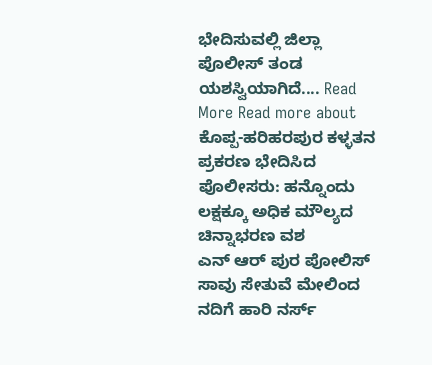ಭೇದಿಸುವಲ್ಲಿ ಜಿಲ್ಲಾ ಪೊಲೀಸ್ ತಂಡ ಯಶಸ್ವಿಯಾಗಿದೆ.... Read More Read more about ಕೊಪ್ಪ-ಹರಿಹರಪುರ ಕಳ್ಳತನ ಪ್ರಕರಣ ಭೇದಿಸಿದ ಪೊಲೀಸರು: ಹನ್ನೊಂದು ಲಕ್ಷಕ್ಕೂ ಅಧಿಕ ಮೌಲ್ಯದ ಚಿನ್ನಾಭರಣ ವಶ
ಎನ್ ಆರ್ ಪುರ ಪೋಲಿಸ್ ಸಾವು ಸೇತುವೆ ಮೇಲಿಂದ ನದಿಗೆ ಹಾರಿ ನರ್ಸ್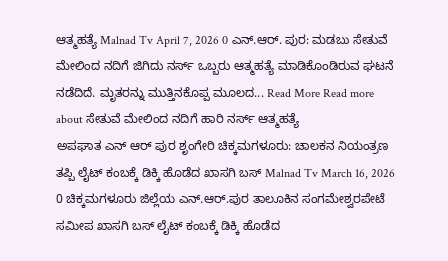ಆತ್ಮಹತ್ಯೆ Malnad Tv April 7, 2026 0 ಎನ್.ಆರ್. ಪುರ: ಮಡಬು ಸೇತುವೆ ಮೇಲಿಂದ ನದಿಗೆ ಜಿಗಿದು ನರ್ಸ್ ಒಬ್ಬರು ಆತ್ಮಹತ್ಯೆ ಮಾಡಿಕೊಂಡಿರುವ ಘಟನೆ ನಡೆದಿದೆ. ಮೃತರನ್ನು ಮುತ್ತಿನಕೊಪ್ಪ ಮೂಲದ... Read More Read more about ಸೇತುವೆ ಮೇಲಿಂದ ನದಿಗೆ ಹಾರಿ ನರ್ಸ್ ಆತ್ಮಹತ್ಯೆ
ಅಪಘಾತ ಎನ್ ಆರ್ ಪುರ ಶೃಂಗೇರಿ ಚಿಕ್ಕಮಗಳೂರು: ಚಾಲಕನ ನಿಯಂತ್ರಣ ತಪ್ಪಿ ಲೈಟ್ ಕಂಬಕ್ಕೆ ಡಿಕ್ಕಿ ಹೊಡೆದ ಖಾಸಗಿ ಬಸ್ Malnad Tv March 16, 2026 0 ಚಿಕ್ಕಮಗಳೂರು ಜಿಲ್ಲೆಯ ಎನ್.ಆರ್.ಪುರ ತಾಲೂಕಿನ ಸಂಗಮೇಶ್ವರಪೇಟೆ ಸಮೀಪ ಖಾಸಗಿ ಬಸ್ ಲೈಟ್ ಕಂಬಕ್ಕೆ ಡಿಕ್ಕಿ ಹೊಡೆದ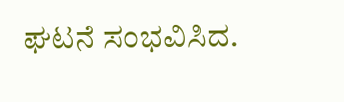ಘಟನೆ ಸಂಭವಿಸಿದ.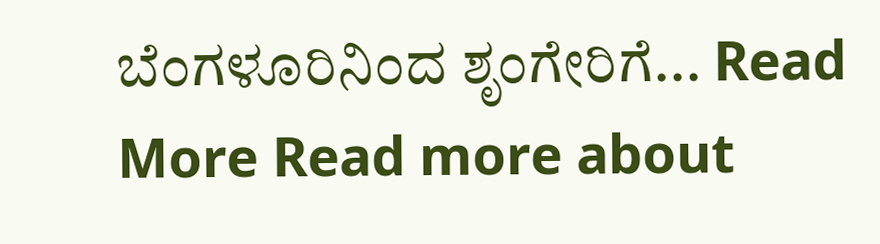ಬೆಂಗಳೂರಿನಿಂದ ಶೃಂಗೇರಿಗೆ... Read More Read more about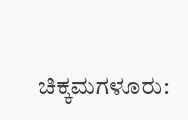ಚಿಕ್ಕಮಗಳೂರು: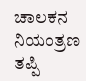ಚಾಲಕನ ನಿಯಂತ್ರಣ ತಪ್ಪಿ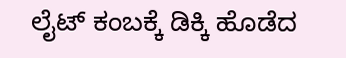ಲೈಟ್ ಕಂಬಕ್ಕೆ ಡಿಕ್ಕಿ ಹೊಡೆದ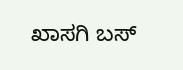ಖಾಸಗಿ ಬಸ್